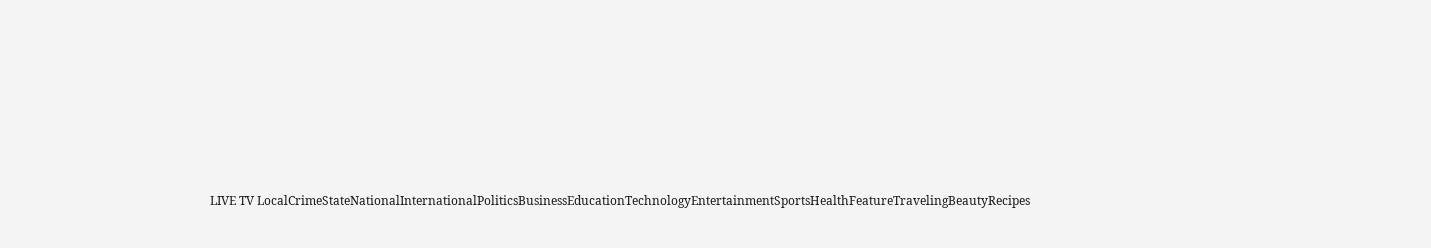LIVE TV LocalCrimeStateNationalInternationalPoliticsBusinessEducationTechnologyEntertainmentSportsHealthFeatureTravelingBeautyRecipes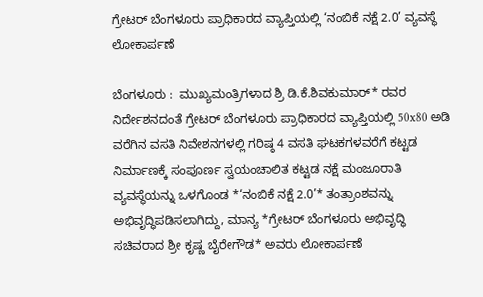ಗ್ರೇಟರ್ ಬೆಂಗಳೂರು ಪ್ರಾಧಿಕಾರದ ವ್ಯಾಪ್ತಿಯಲ್ಲಿ ‘ನಂಬಿಕೆ ನಕ್ಷೆ 2.0’ ವ್ಯವಸ್ಥೆ ಲೋಕಾರ್ಪಣೆ

ಬೆಂಗಳೂರು :  ಮುಖ್ಯಮಂತ್ರಿಗಳಾದ ಶ್ರಿ ಡಿ.ಕೆ.ಶಿವಕುಮಾರ್* ರವರ ನಿರ್ದೇಶನದಂತೆ ಗ್ರೇಟರ್ ಬೆಂಗಳೂರು ಪ್ರಾಧಿಕಾರದ ವ್ಯಾಪ್ತಿಯಲ್ಲಿ 50x80 ಅಡಿ ವರೆಗಿನ ವಸತಿ ನಿವೇಶನಗಳಲ್ಲಿ ಗರಿಷ್ಠ 4 ವಸತಿ ಘಟಕಗಳವರೆಗೆ ಕಟ್ಟಡ ನಿರ್ಮಾಣಕ್ಕೆ ಸಂಪೂರ್ಣ ಸ್ವಯಂಚಾಲಿತ ಕಟ್ಟಡ ನಕ್ಷೆ ಮಂಜೂರಾತಿ ವ್ಯವಸ್ಥೆಯನ್ನು ಒಳಗೊಂಡ *‘ನಂಬಿಕೆ ನಕ್ಷೆ 2.0’* ತಂತ್ರಾಂಶವನ್ನು ಅಭಿವೃದ್ಧಿಪಡಿಸಲಾಗಿದ್ದು, ಮಾನ್ಯ *ಗ್ರೇಟರ್ ಬೆಂಗಳೂರು ಅಭಿವೃದ್ಧಿ ಸಚಿವರಾದ ಶ್ರೀ ಕೃಷ್ಣ ಬೈರೇಗೌಡ* ಅವರು ಲೋಕಾರ್ಪಣೆ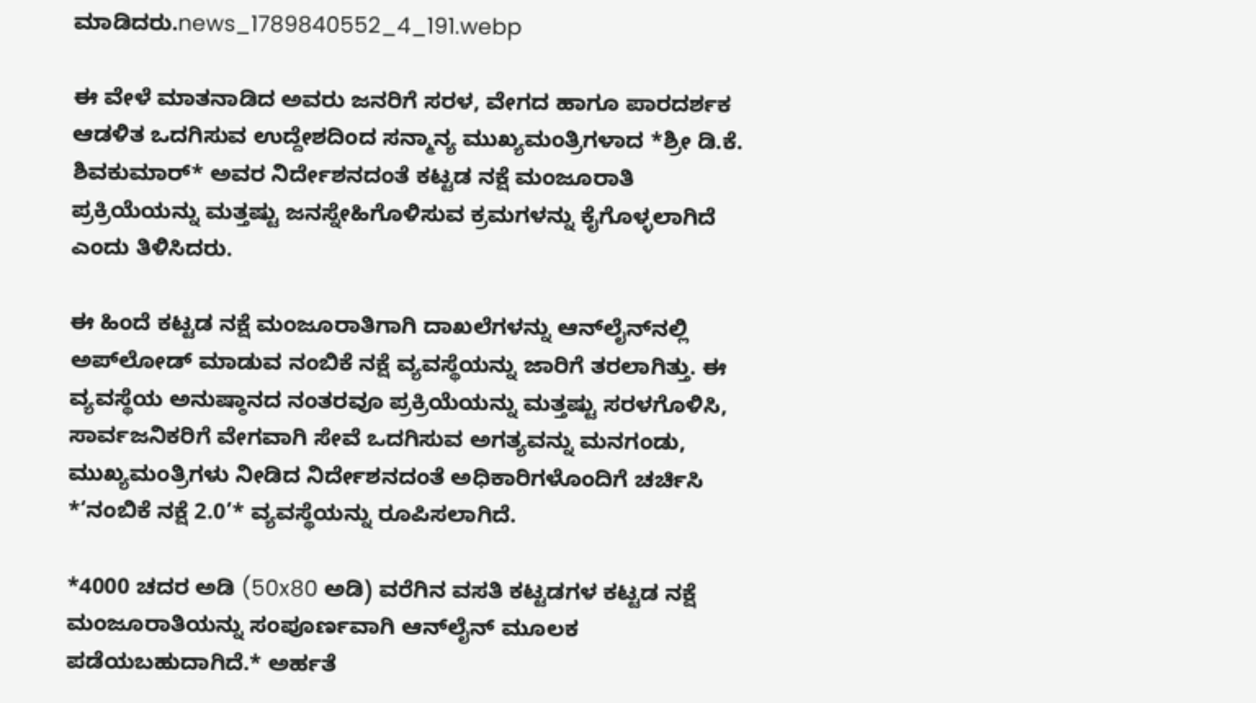ಮಾಡಿದರು.news_1789840552_4_191.webp

ಈ ವೇಳೆ‌ ಮಾತನಾಡಿದ‌ ಅವರು ಜನರಿಗೆ ಸರಳ, ವೇಗದ ಹಾಗೂ ಪಾರದರ್ಶಕ ಆಡಳಿತ ಒದಗಿಸುವ ಉದ್ದೇಶದಿಂದ ಸನ್ಮಾನ್ಯ ಮುಖ್ಯಮಂತ್ರಿಗಳಾದ *ಶ್ರೀ ಡಿ.ಕೆ. ಶಿವಕುಮಾರ್* ಅವರ ನಿರ್ದೇಶನದಂತೆ ಕಟ್ಟಡ ನಕ್ಷೆ ಮಂಜೂರಾತಿ ಪ್ರಕ್ರಿಯೆಯನ್ನು ಮತ್ತಷ್ಟು ಜನಸ್ನೇಹಿಗೊಳಿಸುವ ಕ್ರಮಗಳನ್ನು ಕೈಗೊಳ್ಳಲಾಗಿದೆ ಎಂದು ತಿಳಿಸಿದರು.

ಈ ಹಿಂದೆ ಕಟ್ಟಡ ನಕ್ಷೆ ಮಂಜೂರಾತಿಗಾಗಿ ದಾಖಲೆಗಳನ್ನು ಆನ್‌ಲೈನ್‌ನಲ್ಲಿ ಅಪ್‌ಲೋಡ್ ಮಾಡುವ ನಂಬಿಕೆ ನಕ್ಷೆ ವ್ಯವಸ್ಥೆಯನ್ನು ಜಾರಿಗೆ ತರಲಾಗಿತ್ತು. ಈ ವ್ಯವಸ್ಥೆಯ ಅನುಷ್ಠಾನದ ನಂತರವೂ ಪ್ರಕ್ರಿಯೆಯನ್ನು ಮತ್ತಷ್ಟು ಸರಳಗೊಳಿಸಿ, ಸಾರ್ವಜನಿಕರಿಗೆ ವೇಗವಾಗಿ ಸೇವೆ ಒದಗಿಸುವ ಅಗತ್ಯವನ್ನು ಮನಗಂಡು, ಮುಖ್ಯಮಂತ್ರಿಗಳು ನೀಡಿದ ನಿರ್ದೇಶನದಂತೆ ಅಧಿಕಾರಿಗಳೊಂದಿಗೆ ಚರ್ಚಿಸಿ *‘ನಂಬಿಕೆ ನಕ್ಷೆ 2.0’* ವ್ಯವಸ್ಥೆಯನ್ನು ರೂಪಿಸಲಾಗಿದೆ.

*4000 ಚದರ ಅಡಿ (50x80 ಅಡಿ) ವರೆಗಿನ ವಸತಿ ಕಟ್ಟಡಗಳ ಕಟ್ಟಡ ನಕ್ಷೆ ಮಂಜೂರಾತಿಯನ್ನು ಸಂಪೂರ್ಣವಾಗಿ ಆನ್‌ಲೈನ್ ಮೂಲಕ ಪಡೆಯಬಹುದಾಗಿದೆ.* ಅರ್ಹತೆ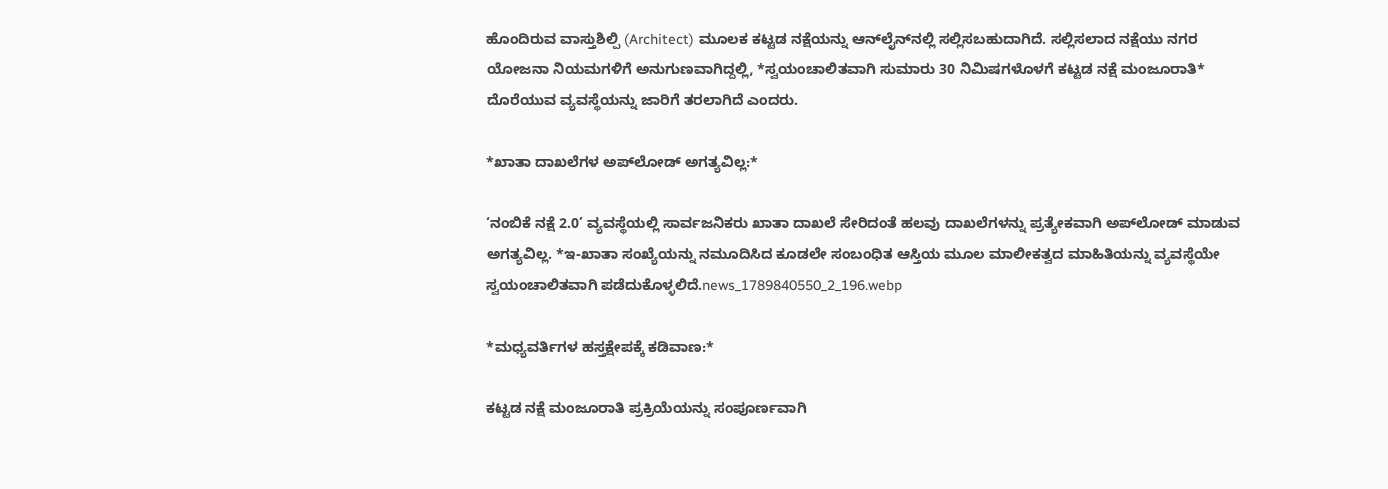ಹೊಂದಿರುವ ವಾಸ್ತುಶಿಲ್ಪಿ (Architect) ಮೂಲಕ ಕಟ್ಟಡ ನಕ್ಷೆಯನ್ನು ಆನ್‌ಲೈನ್‌ನಲ್ಲಿ ಸಲ್ಲಿಸಬಹುದಾಗಿದೆ. ಸಲ್ಲಿಸಲಾದ ನಕ್ಷೆಯು ನಗರ ಯೋಜನಾ ನಿಯಮಗಳಿಗೆ ಅನುಗುಣವಾಗಿದ್ದಲ್ಲಿ, *ಸ್ವಯಂಚಾಲಿತವಾಗಿ ಸುಮಾರು 30 ನಿಮಿಷಗಳೊಳಗೆ ಕಟ್ಟಡ ನಕ್ಷೆ ಮಂಜೂರಾತಿ* ದೊರೆಯುವ ವ್ಯವಸ್ಥೆಯನ್ನು ಜಾರಿಗೆ ತರಲಾಗಿದೆ ಎಂದರು.

*ಖಾತಾ ದಾಖಲೆಗಳ ಅಪ್‌ಲೋಡ್ ಅಗತ್ಯವಿಲ್ಲ:*

‘ನಂಬಿಕೆ ನಕ್ಷೆ 2.0’ ವ್ಯವಸ್ಥೆಯಲ್ಲಿ ಸಾರ್ವಜನಿಕರು ಖಾತಾ ದಾಖಲೆ ಸೇರಿದಂತೆ ಹಲವು ದಾಖಲೆಗಳನ್ನು ಪ್ರತ್ಯೇಕವಾಗಿ ಅಪ್‌ಲೋಡ್ ಮಾಡುವ ಅಗತ್ಯವಿಲ್ಲ. *ಇ-ಖಾತಾ ಸಂಖ್ಯೆಯನ್ನು ನಮೂದಿಸಿದ ಕೂಡಲೇ ಸಂಬಂಧಿತ ಆಸ್ತಿಯ ಮೂಲ ಮಾಲೀಕತ್ವದ ಮಾಹಿತಿಯನ್ನು ವ್ಯವಸ್ಥೆಯೇ ಸ್ವಯಂಚಾಲಿತವಾಗಿ ಪಡೆದುಕೊಳ್ಳಲಿದೆ.news_1789840550_2_196.webp

*ಮಧ್ಯವರ್ತಿಗಳ ಹಸ್ತಕ್ಷೇಪಕ್ಕೆ ಕಡಿವಾಣ:*

ಕಟ್ಟಡ ನಕ್ಷೆ ಮಂಜೂರಾತಿ ಪ್ರಕ್ರಿಯೆಯನ್ನು ಸಂಪೂರ್ಣವಾಗಿ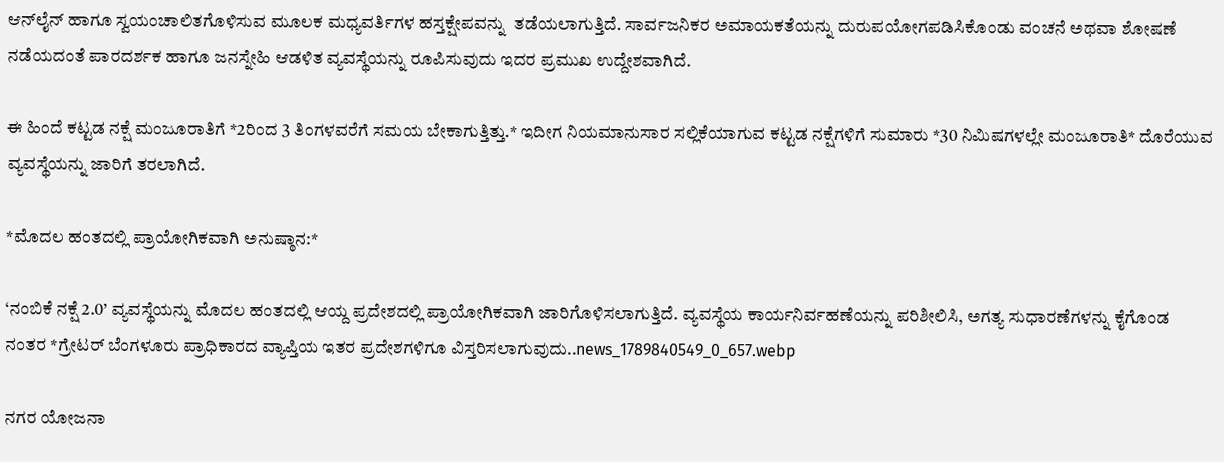ಆನ್‌ಲೈನ್ ಹಾಗೂ ಸ್ವಯಂಚಾಲಿತಗೊಳಿಸುವ ಮೂಲಕ ಮಧ್ಯವರ್ತಿಗಳ ಹಸ್ತಕ್ಷೇಪವನ್ನು  ತಡೆಯಲಾಗುತ್ತಿದೆ. ಸಾರ್ವಜನಿಕರ ಅಮಾಯಕತೆಯನ್ನು ದುರುಪಯೋಗಪಡಿಸಿಕೊಂಡು ವಂಚನೆ ಅಥವಾ ಶೋಷಣೆ ನಡೆಯದಂತೆ ಪಾರದರ್ಶಕ ಹಾಗೂ ಜನಸ್ನೇಹಿ ಆಡಳಿತ ವ್ಯವಸ್ಥೆಯನ್ನು ರೂಪಿಸುವುದು ಇದರ ಪ್ರಮುಖ ಉದ್ದೇಶವಾಗಿದೆ.

ಈ ಹಿಂದೆ ಕಟ್ಟಡ ನಕ್ಷೆ ಮಂಜೂರಾತಿಗೆ *2ರಿಂದ 3 ತಿಂಗಳವರೆಗೆ ಸಮಯ ಬೇಕಾಗುತ್ತಿತ್ತು.* ಇದೀಗ ನಿಯಮಾನುಸಾರ ಸಲ್ಲಿಕೆಯಾಗುವ ಕಟ್ಟಡ ನಕ್ಷೆಗಳಿಗೆ ಸುಮಾರು *30 ನಿಮಿಷಗಳಲ್ಲೇ ಮಂಜೂರಾತಿ* ದೊರೆಯುವ ವ್ಯವಸ್ಥೆಯನ್ನು ಜಾರಿಗೆ ತರಲಾಗಿದೆ.

*ಮೊದಲ ಹಂತದಲ್ಲಿ ಪ್ರಾಯೋಗಿಕವಾಗಿ ಅನುಷ್ಠಾನ:*

‘ನಂಬಿಕೆ ನಕ್ಷೆ 2.0’ ವ್ಯವಸ್ಥೆಯನ್ನು ಮೊದಲ ಹಂತದಲ್ಲಿ ಆಯ್ದ ಪ್ರದೇಶದಲ್ಲಿ ಪ್ರಾಯೋಗಿಕವಾಗಿ ಜಾರಿಗೊಳಿಸಲಾಗುತ್ತಿದೆ. ವ್ಯವಸ್ಥೆಯ ಕಾರ್ಯನಿರ್ವಹಣೆಯನ್ನು ಪರಿಶೀಲಿಸಿ, ಅಗತ್ಯ ಸುಧಾರಣೆಗಳನ್ನು ಕೈಗೊಂಡ ನಂತರ *ಗ್ರೇಟರ್ ಬೆಂಗಳೂರು ಪ್ರಾಧಿಕಾರದ ವ್ಯಾಪ್ತಿಯ ಇತರ ಪ್ರದೇಶಗಳಿಗೂ ವಿಸ್ತರಿಸಲಾಗುವುದು..news_1789840549_0_657.webp

ನಗರ ಯೋಜನಾ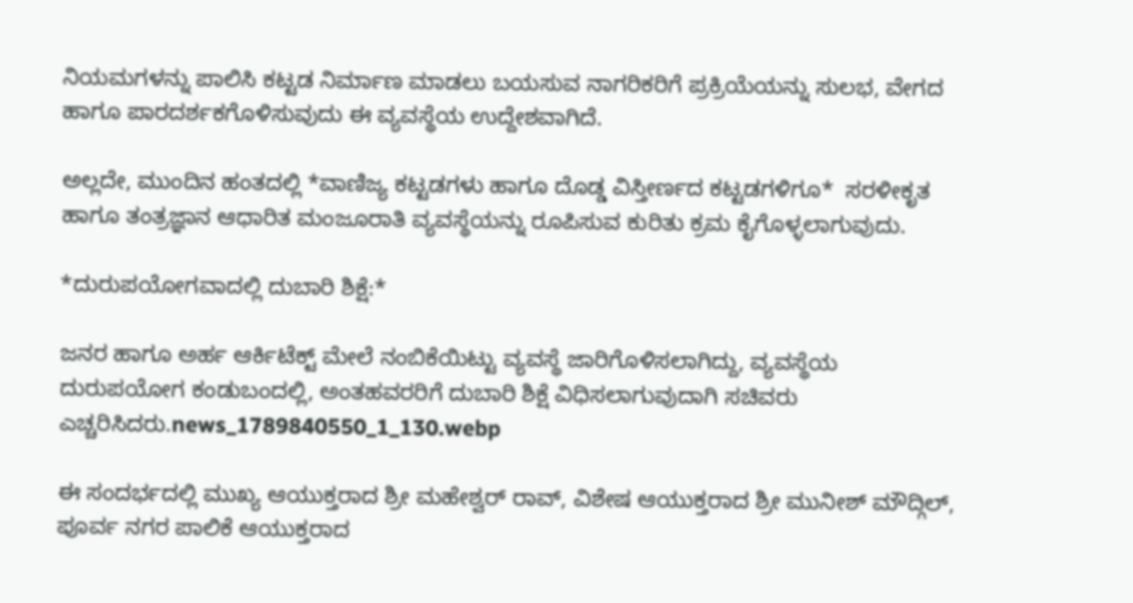ನಿಯಮಗಳನ್ನು ಪಾಲಿಸಿ ಕಟ್ಟಡ ನಿರ್ಮಾಣ ಮಾಡಲು ಬಯಸುವ ನಾಗರಿಕರಿಗೆ ಪ್ರಕ್ರಿಯೆಯನ್ನು ಸುಲಭ, ವೇಗದ ಹಾಗೂ ಪಾರದರ್ಶಕಗೊಳಿಸುವುದು ಈ ವ್ಯವಸ್ಥೆಯ ಉದ್ದೇಶವಾಗಿದೆ.

ಅಲ್ಲದೇ, ಮುಂದಿನ ಹಂತದಲ್ಲಿ *ವಾಣಿಜ್ಯ ಕಟ್ಟಡಗಳು ಹಾಗೂ ದೊಡ್ಡ ವಿಸ್ತೀರ್ಣದ ಕಟ್ಟಡಗಳಿಗೂ*  ಸರಳೀಕೃತ ಹಾಗೂ ತಂತ್ರಜ್ಞಾನ ಆಧಾರಿತ ಮಂಜೂರಾತಿ ವ್ಯವಸ್ಥೆಯನ್ನು ರೂಪಿಸುವ ಕುರಿತು ಕ್ರಮ ಕೈಗೊಳ್ಳಲಾಗುವುದು.

*ದುರುಪಯೋಗವಾದಲ್ಲಿ ದುಬಾರಿ ಶಿಕ್ಷೆ:*

ಜನರ ಹಾಗೂ ಅರ್ಹ ಆರ್ಕಿಟೆಕ್ಟ್ ಮೇಲೆ‌ ನಂಬಿಕೆಯಿಟ್ಟು ವ್ಯವಸ್ಥೆ ಜಾರಿಗೊಳಿಸಲಾಗಿದ್ದು, ವ್ಯವಸ್ಥೆಯ ದುರುಪಯೋಗ ಕಂಡುಬಂದಲ್ಲಿ, ಅಂತಹವರರಿಗೆ ದುಬಾರಿ ಶಿಕ್ಷೆ ವಿಧಿಸಲಾಗುವುದಾಗಿ ಸಚಿವರು ಎಚ್ಚರಿಸಿದರು.news_1789840550_1_130.webp

ಈ ಸಂದರ್ಭದಲ್ಲಿ ಮುಖ್ಯ ಆಯುಕ್ತರಾದ ಶ್ರೀ ಮಹೇಶ್ವರ್ ರಾವ್, ವಿಶೇಷ ಆಯುಕ್ತರಾದ ಶ್ರೀ ಮುನೀಶ್ ಮೌದ್ಗಿಲ್, ಪೂರ್ವ ನಗರ ಪಾಲಿಕೆ ಆಯುಕ್ತರಾದ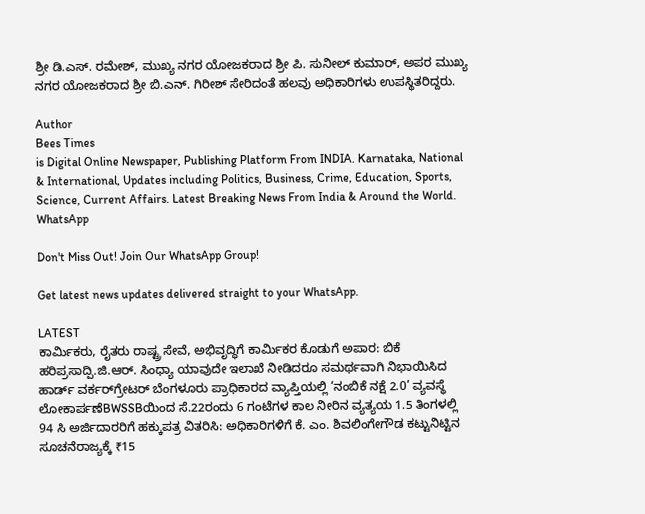ಶ್ರೀ ಡಿ.ಎಸ್. ರಮೇಶ್, ಮುಖ್ಯ ನಗರ ಯೋಜಕರಾದ ಶ್ರೀ ಪಿ. ಸುನೀಲ್ ಕುಮಾರ್, ಅಪರ ಮುಖ್ಯ ನಗರ ಯೋಜಕರಾದ ಶ್ರೀ ಬಿ.ಎನ್. ಗಿರೀಶ್ ಸೇರಿದಂತೆ ಹಲವು ಅಧಿಕಾರಿಗಳು ಉಪಸ್ಥಿತರಿದ್ದರು.

Author
Bees Times
is Digital Online Newspaper, Publishing Platform From INDIA. Karnataka, National & International, Updates including Politics, Business, Crime, Education, Sports, Science, Current Affairs. Latest Breaking News From India & Around the World.
WhatsApp

Don't Miss Out! Join Our WhatsApp Group!

Get latest news updates delivered straight to your WhatsApp.

LATEST
ಕಾರ್ಮಿಕರು, ರೈತರು ರಾಷ್ಟ್ರ ಸೇವೆ, ಅಭಿವೃದ್ಧಿಗೆ ಕಾರ್ಮಿಕರ ಕೊಡುಗೆ ಅಪಾರ: ಬಿಕೆ ಹರಿಪ್ರಸಾದ್ಪಿ.ಜಿ.ಆರ್. ಸಿಂಧ್ಯಾ ಯಾವುದೇ ಇಲಾಖೆ ನೀಡಿದರೂ ಸಮರ್ಥವಾಗಿ ನಿಭಾಯಿಸಿದ ಹಾರ್ಡ್ ವರ್ಕರ್‌ಗ್ರೇಟರ್ ಬೆಂಗಳೂರು ಪ್ರಾಧಿಕಾರದ ವ್ಯಾಪ್ತಿಯಲ್ಲಿ ‘ನಂಬಿಕೆ ನಕ್ಷೆ 2.0’ ವ್ಯವಸ್ಥೆ ಲೋಕಾರ್ಪಣೆBWSSBಯಿಂದ ಸೆ.22ರಂದು 6 ಗಂಟೆಗಳ ಕಾಲ ನೀರಿನ ವ್ಯತ್ಯಯ 1.5 ತಿಂಗಳಲ್ಲಿ 94 ಸಿ ಅರ್ಜಿದಾರರಿಗೆ ಹಕ್ಕುಪತ್ರ ವಿತರಿಸಿ: ಅಧಿಕಾರಿಗಳಿಗೆ ಕೆ. ಎಂ. ಶಿವಲಿಂಗೇಗೌಡ ಕಟ್ಟುನಿಟ್ಟಿನ ಸೂಚನೆರಾಜ್ಯಕ್ಕೆ ₹15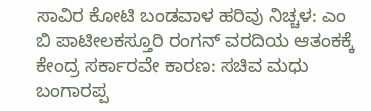ಸಾವಿರ ಕೋಟಿ ಬಂಡವಾಳ ಹರಿವು ನಿಚ್ಚಳ: ಎಂ ಬಿ ಪಾಟೀಲಕಸ್ತೂರಿ ರಂಗನ್‌ ವರದಿಯ ಆತಂಕಕ್ಕೆ ಕೇಂದ್ರ ಸರ್ಕಾರವೇ ಕಾರಣ: ಸಚಿವ ಮಧು ಬಂಗಾರಪ್ಪ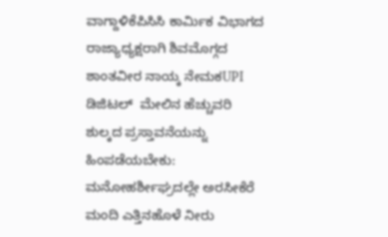ವಾಗ್ದಾಳಿಕೆಪಿಸಿಸಿ ಕಾರ್ಮಿಕ ವಿಭಾಗದ ರಾಜ್ಯಾಧ್ಯಕ್ಷರಾಗಿ ಶಿವಮೊಗ್ಗದ ಶಾಂತವೀರ ನಾಯ್ಕ ನೇಮಕUPI ಡಿಜಿಟಲ್  ಮೇಲಿನ ಹೆಚ್ಚುವರಿ ಶುಲ್ಕದ ಪ್ರಸ್ತಾವನೆಯನ್ನು ಹಿಂಪಡೆಯಬೇಕು: ಮನೋಹರ್ಶೀಘ್ರದಲ್ಲೇ ಅರಸೀಕೆರೆ ಮಂದಿ ಎತ್ತಿನಹೊಳೆ ನೀರು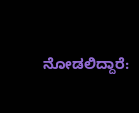ನೋಡಲಿದ್ದಾರೆ: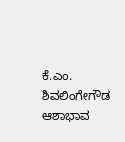ಕೆ.ಎಂ. ಶಿವಲಿಂಗೇಗೌಡ ಆಶಾಭಾವ